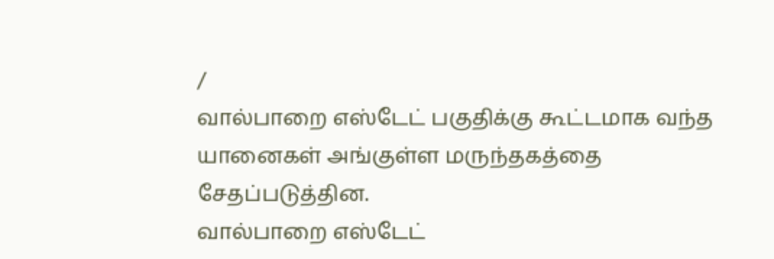/
வால்பாறை எஸ்டேட் பகுதிக்கு கூட்டமாக வந்த யானைகள் அங்குள்ள மருந்தகத்தை சேதப்படுத்தின.
வால்பாறை எஸ்டேட்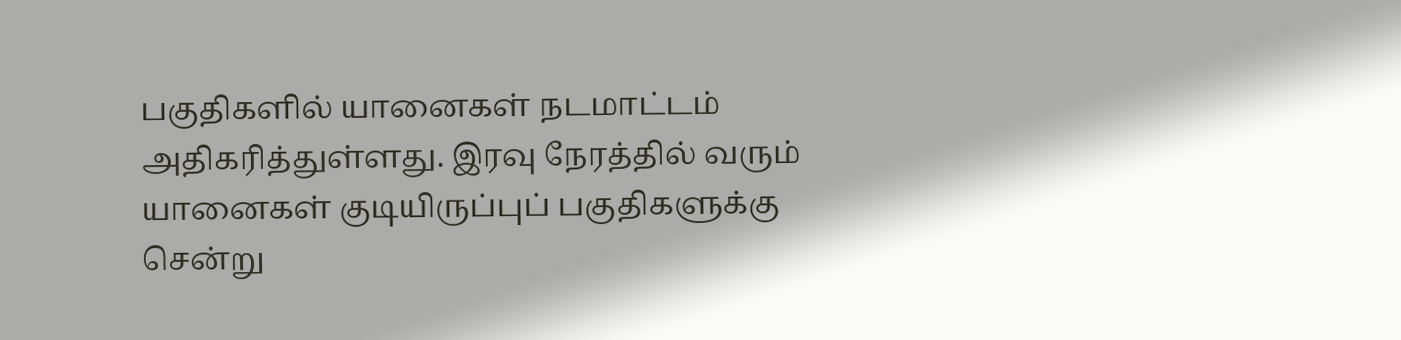பகுதிகளில் யானைகள் நடமாட்டம் அதிகரித்துள்ளது. இரவு நேரத்தில் வரும் யானைகள் குடியிருப்புப் பகுதிகளுக்கு சென்று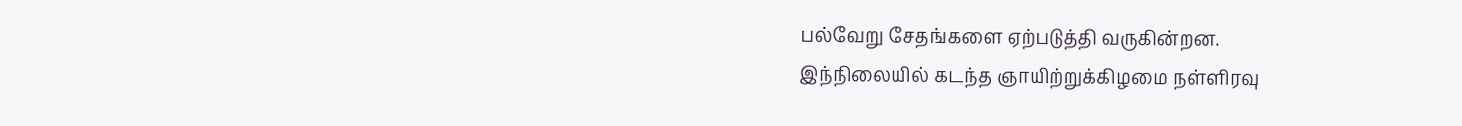பல்வேறு சேதங்களை ஏற்படுத்தி வருகின்றன.
இந்நிலையில் கடந்த ஞாயிற்றுக்கிழமை நள்ளிரவு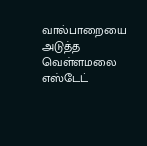வால்பாறையை அடுத்த வெள்ளமலை எஸ்டேட்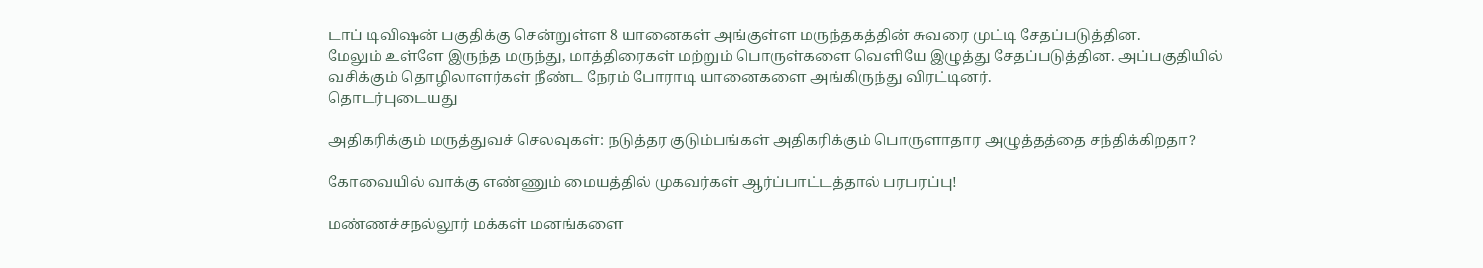டாப் டிவிஷன் பகுதிக்கு சென்றுள்ள 8 யானைகள் அங்குள்ள மருந்தகத்தின் சுவரை முட்டி சேதப்படுத்தின.
மேலும் உள்ளே இருந்த மருந்து, மாத்திரைகள் மற்றும் பொருள்களை வெளியே இழுத்து சேதப்படுத்தின. அப்பகுதியில் வசிக்கும் தொழிலாளர்கள் நீண்ட நேரம் போராடி யானைகளை அங்கிருந்து விரட்டினர்.
தொடர்புடையது

அதிகரிக்கும் மருத்துவச் செலவுகள்: நடுத்தர குடும்பங்கள் அதிகரிக்கும் பொருளாதார அழுத்தத்தை சந்திக்கிறதா?

கோவையில் வாக்கு எண்ணும் மையத்தில் முகவர்கள் ஆர்ப்பாட்டத்தால் பரபரப்பு!

மண்ணச்சநல்லூர் மக்கள் மனங்களை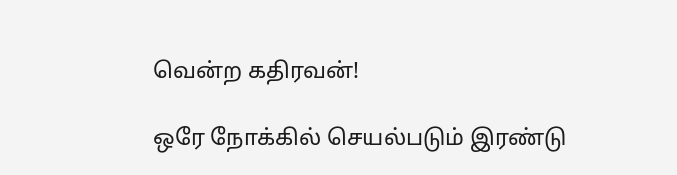வென்ற கதிரவன்!

ஒரே நோக்கில் செயல்படும் இரண்டு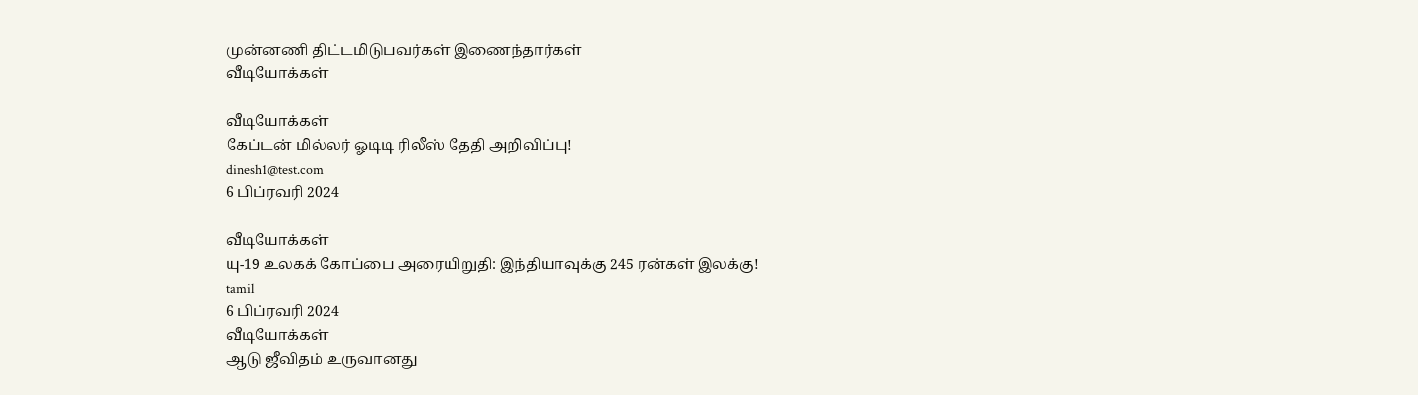முன்னணி திட்டமிடுபவர்கள் இணைந்தார்கள்
வீடியோக்கள்

வீடியோக்கள்
கேப்டன் மில்லர் ஓடிடி ரிலீஸ் தேதி அறிவிப்பு!
dinesh1@test.com
6 பிப்ரவரி 2024

வீடியோக்கள்
யு-19 உலகக் கோப்பை அரையிறுதி: இந்தியாவுக்கு 245 ரன்கள் இலக்கு!
tamil
6 பிப்ரவரி 2024
வீடியோக்கள்
ஆடு ஜீவிதம் உருவானது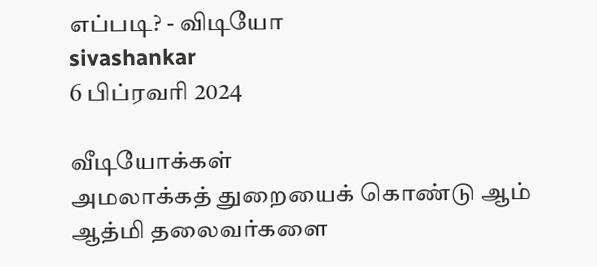எப்படி? - விடியோ
sivashankar
6 பிப்ரவரி 2024

வீடியோக்கள்
அமலாக்கத் துறையைக் கொண்டு ஆம் ஆத்மி தலைவர்களை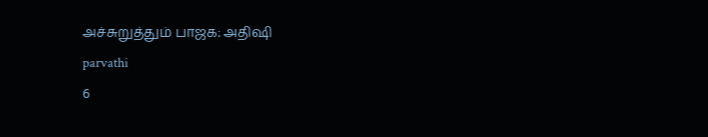அச்சுறுத்தும் பாஜக: அதிஷி
parvathi
6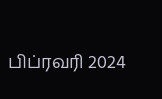பிப்ரவரி 2024